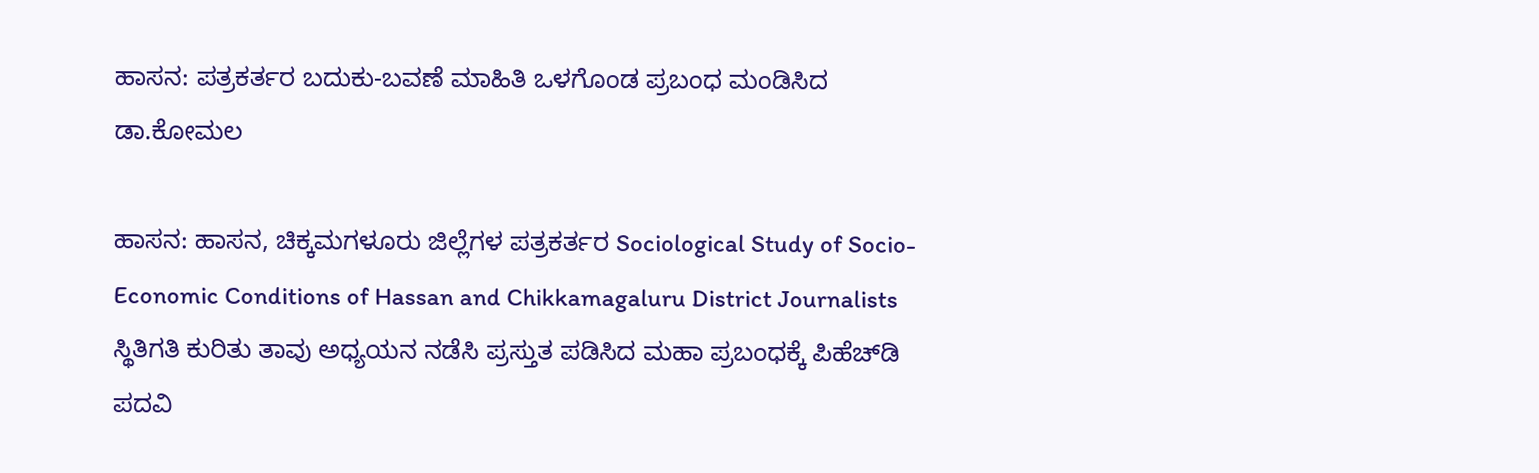ಹಾಸನ: ಪತ್ರಕರ್ತರ ಬದುಕು-ಬವಣೆ ಮಾಹಿತಿ ಒಳಗೊಂಡ ಪ್ರಬಂಧ ಮಂಡಿಸಿದ ಡಾ.ಕೋಮಲ

ಹಾಸನ: ಹಾಸನ, ಚಿಕ್ಕಮಗಳೂರು ಜಿಲ್ಲೆಗಳ ಪತ್ರಕರ್ತರ Sociological Study of Socio-Economic Conditions of Hassan and Chikkamagaluru District Journalists ಸ್ಥಿತಿಗತಿ ಕುರಿತು ತಾವು ಅಧ್ಯಯನ ನಡೆಸಿ ಪ್ರಸ್ತುತ ಪಡಿಸಿದ ಮಹಾ ಪ್ರಬಂಧಕ್ಕೆ ಪಿಹೆಚ್‌ಡಿ ಪದವಿ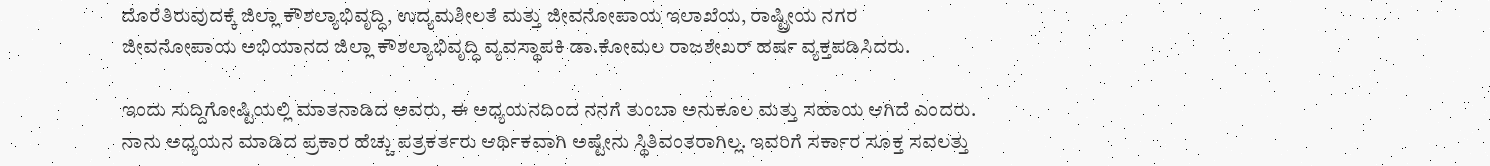ದೊರೆತಿರುವುದಕ್ಕೆ ಜಿಲ್ಲಾ ಕೌಶಲ್ಯಾಭಿವೃದ್ಧಿ, ಉದ್ಯಮಶೀಲತೆ ಮತ್ತು ಜೀವನೋಪಾಯ ಇಲಾಖೆಯ, ರಾಷ್ಟ್ರೀಯ ನಗರ ಜೀವನೋಪಾಯ ಅಭಿಯಾನದ ಜಿಲ್ಲಾ ಕೌಶಲ್ಯಾಭಿವೃದ್ಧಿ ವ್ಯವಸ್ಥಾಪಕಿ ಡಾ.ಕೋಮಲ ರಾಜಶೇಖರ್ ಹರ್ಷ ವ್ಯಕ್ತಪಡಿಸಿದರು.

ಇಂದು ಸುದ್ದಿಗೋಷ್ಟಿಯಲ್ಲಿ ಮಾತನಾಡಿದ ಅವರು, ಈ ಅಧ್ಯಯನದಿಂದ ನನಗೆ ತುಂಬಾ ಅನುಕೂಲ ಮತ್ತು ಸಹಾಯ ಆಗಿದೆ ಎಂದರು. ನಾನು ಅಧ್ಯಯನ ಮಾಡಿದ ಪ್ರಕಾರ ಹೆಚ್ಚು ಪತ್ರಕರ್ತರು ಆರ್ಥಿಕವಾಗಿ ಅಷ್ಟೇನು ಸ್ಥಿತಿವಂತರಾಗಿಲ್ಲ. ಇವರಿಗೆ ಸರ್ಕಾರ ಸೂಕ್ತ ಸವಲತ್ತು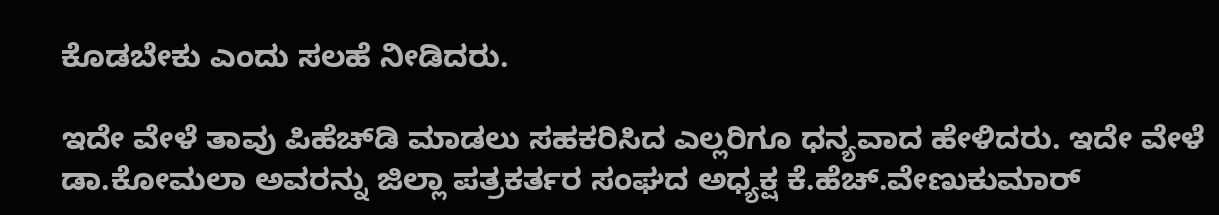ಕೊಡಬೇಕು ಎಂದು ಸಲಹೆ ನೀಡಿದರು.

ಇದೇ ವೇಳೆ ತಾವು ಪಿಹೆಚ್‌ಡಿ ಮಾಡಲು ಸಹಕರಿಸಿದ ಎಲ್ಲರಿಗೂ ಧನ್ಯವಾದ ಹೇಳಿದರು. ಇದೇ ವೇಳೆ ಡಾ.ಕೋಮಲಾ ಅವರನ್ನು ಜಿಲ್ಲಾ ಪತ್ರಕರ್ತರ ಸಂಘದ ಅಧ್ಯಕ್ಷ ಕೆ.ಹೆಚ್.ವೇಣುಕುಮಾರ್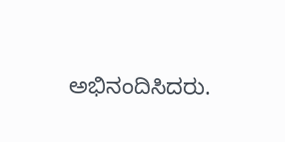ಅಭಿನಂದಿಸಿದರು.